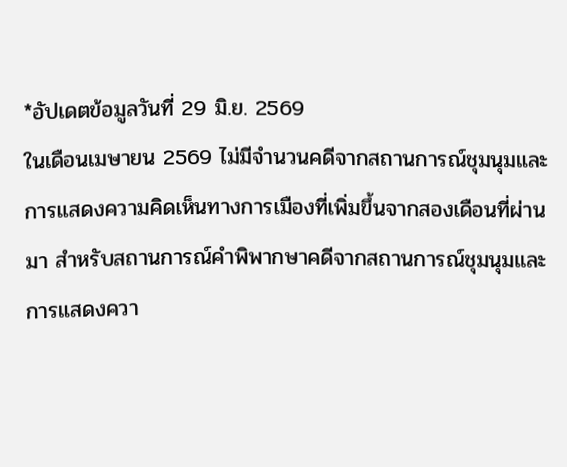*อัปเดตข้อมูลวันที่ 29 มิ.ย. 2569
ในเดือนเมษายน 2569 ไม่มีจำนวนคดีจากสถานการณ์ชุมนุมและการแสดงความคิดเห็นทางการเมืองที่เพิ่มขึ้นจากสองเดือนที่ผ่านมา สำหรับสถานการณ์คำพิพากษาคดีจากสถานการณ์ชุมนุมและการแสดงควา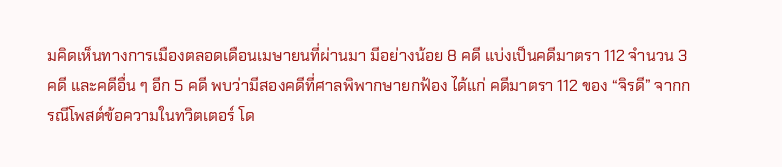มคิดเห็นทางการเมืองตลอดเดือนเมษายนที่ผ่านมา มีอย่างน้อย 8 คดี แบ่งเป็นคดีมาตรา 112 จำนวน 3 คดี และคดีอื่น ๆ อีก 5 คดี พบว่ามีสองคดีที่ศาลพิพากษายกฟ้อง ได้แก่ คดีมาตรา 112 ของ “จิรดี” จากกรณีโพสต์ข้อความในทวิตเตอร์ โด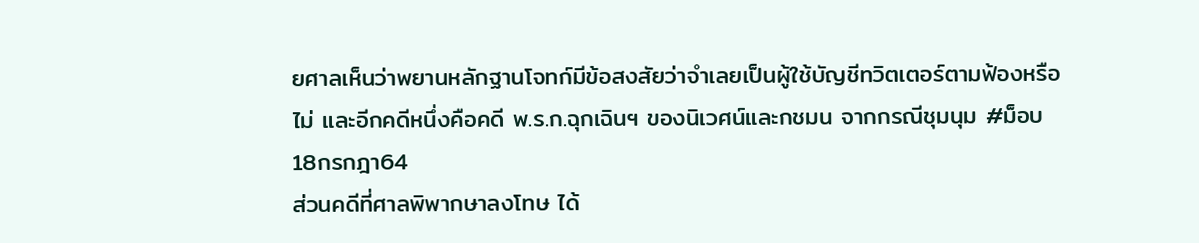ยศาลเห็นว่าพยานหลักฐานโจทก์มีข้อสงสัยว่าจำเลยเป็นผู้ใช้บัญชีทวิตเตอร์ตามฟ้องหรือไม่ และอีกคดีหนึ่งคือคดี พ.ร.ก.ฉุกเฉินฯ ของนิเวศน์และกชมน จากกรณีชุมนุม #ม็อบ18กรกฎา64
ส่วนคดีที่ศาลพิพากษาลงโทษ ได้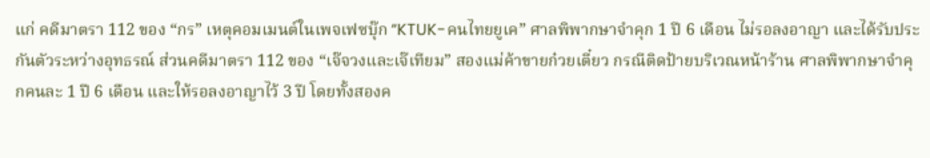แก่ คดีมาตรา 112 ของ “กร” เหตุคอมเมนต์ในเพจเฟซบุ๊ก “KTUK-คนไทยยูเค” ศาลพิพากษาจำคุก 1 ปี 6 เดือน ไม่รอลงอาญา และได้รับประกันตัวระหว่างอุทธรณ์ ส่วนคดีมาตรา 112 ของ “เจ๊จวงและเจ๊เทียม” สองแม่ค้าขายก๋วยเตี๋ยว กรณีติดป้ายบริเวณหน้าร้าน ศาลพิพากษาจำคุกคนละ 1 ปี 6 เดือน และให้รอลงอาญาไว้ 3 ปี โดยทั้งสองค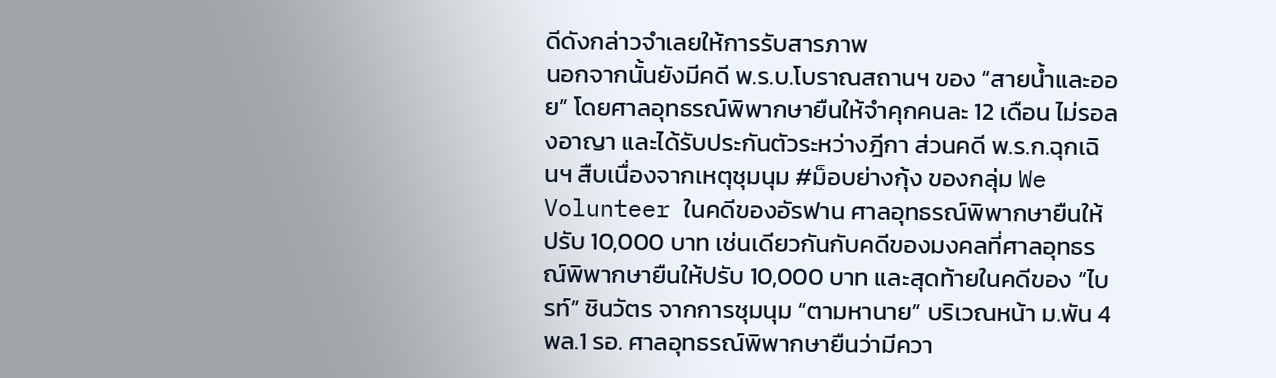ดีดังกล่าวจำเลยให้การรับสารภาพ
นอกจากนั้นยังมีคดี พ.ร.บ.โบราณสถานฯ ของ “สายน้ำและออย” โดยศาลอุทธรณ์พิพากษายืนให้จำคุกคนละ 12 เดือน ไม่รอลงอาญา และได้รับประกันตัวระหว่างฎีกา ส่วนคดี พ.ร.ก.ฉุกเฉินฯ สืบเนื่องจากเหตุชุมนุม #ม็อบย่างกุ้ง ของกลุ่ม We Volunteer ในคดีของอัรฟาน ศาลอุทธรณ์พิพากษายืนให้ปรับ 10,000 บาท เช่นเดียวกันกับคดีของมงคลที่ศาลอุทธรณ์พิพากษายืนให้ปรับ 10,000 บาท และสุดท้ายในคดีของ “ไบรท์” ชินวัตร จากการชุมนุม “ตามหานาย” บริเวณหน้า ม.พัน 4 พล.1 รอ. ศาลอุทธรณ์พิพากษายืนว่ามีควา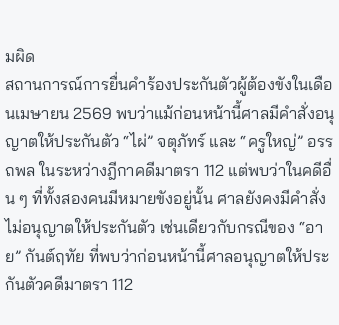มผิด
สถานการณ์การยื่นคำร้องประกันตัวผู้ต้องขังในเดือนเมษายน 2569 พบว่าแม้ก่อนหน้านี้ศาลมีคำสั่งอนุญาตให้ประกันตัว “ไผ่” จตุภัทร์ และ “ครูใหญ่” อรรถพล ในระหว่างฎีกาคดีมาตรา 112 แต่พบว่าในคดีอื่น ๆ ที่ทั้งสองคนมีหมายขังอยู่นั้น ศาลยังคงมีคำสั่งไม่อนุญาตให้ประกันตัว เช่นเดียวกับกรณีของ “อาย” กันต์ฤทัย ที่พบว่าก่อนหน้านี้ศาลอนุญาตให้ประกันตัวคดีมาตรา 112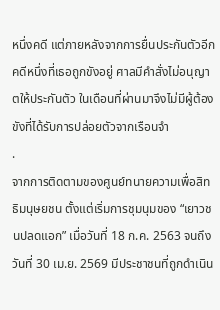หนึ่งคดี แต่ภายหลังจากการยื่นประกันตัวอีกคดีหนึ่งที่เธอถูกขังอยู่ ศาลมีคำสั่งไม่อนุญาตให้ประกันตัว ในเดือนที่ผ่านมาจึงไม่มีผู้ต้องขังที่ได้รับการปล่อยตัวจากเรือนจำ
.
จากการติดตามของศูนย์ทนายความเพื่อสิทธิมนุษยชน ตั้งแต่เริ่มการชุมนุมของ “เยาวชนปลดแอก” เมื่อวันที่ 18 ก.ค. 2563 จนถึงวันที่ 30 เม.ย. 2569 มีประชาชนที่ถูกดำเนิน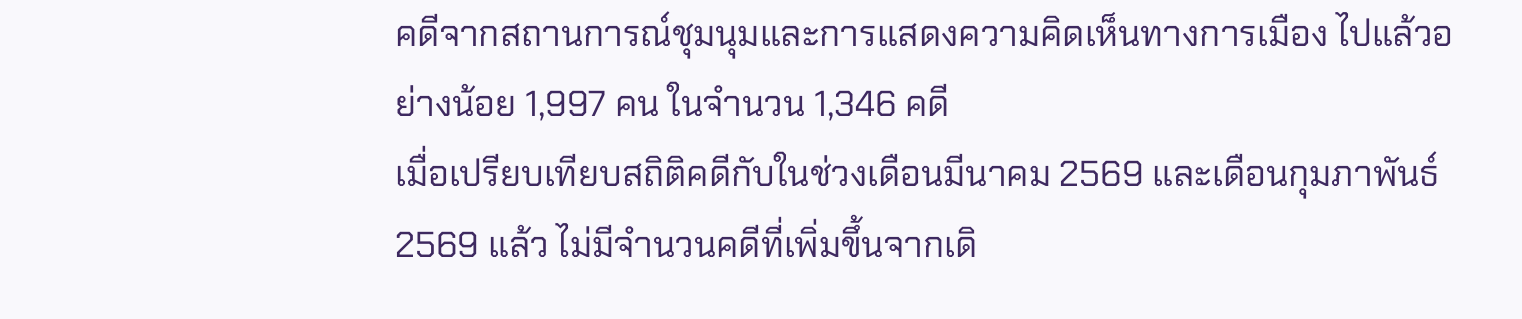คดีจากสถานการณ์ชุมนุมและการแสดงความคิดเห็นทางการเมือง ไปแล้วอย่างน้อย 1,997 คน ในจำนวน 1,346 คดี
เมื่อเปรียบเทียบสถิติคดีกับในช่วงเดือนมีนาคม 2569 และเดือนกุมภาพันธ์ 2569 แล้ว ไม่มีจำนวนคดีที่เพิ่มขึ้นจากเดิ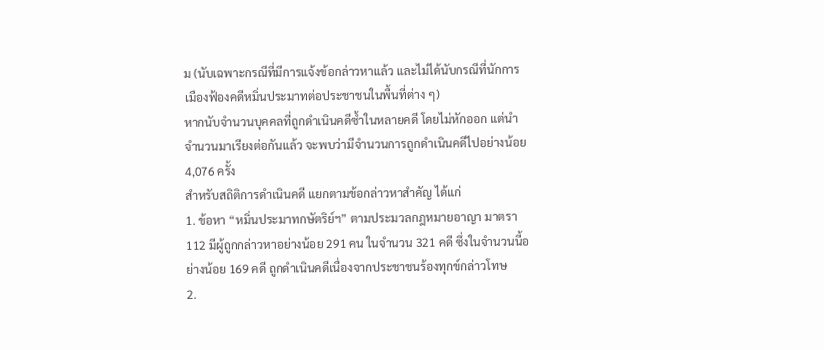ม (นับเฉพาะกรณีที่มีการแจ้งข้อกล่าวหาแล้ว และไม่ได้นับกรณีที่นักการเมืองฟ้องคดีหมิ่นประมาทต่อประชาชนในพื้นที่ต่าง ๆ)
หากนับจำนวนบุคคลที่ถูกดำเนินคดีซ้ำในหลายคดี โดยไม่หักออก แต่นำจำนวนมาเรียงต่อกันแล้ว จะพบว่ามีจำนวนการถูกดำเนินคดีไปอย่างน้อย 4,076 ครั้ง
สำหรับสถิติการดำเนินคดี แยกตามข้อกล่าวหาสำคัญ ได้แก่
1. ข้อหา “หมิ่นประมาทกษัตริย์ฯ” ตามประมวลกฎหมายอาญา มาตรา 112 มีผู้ถูกกล่าวหาอย่างน้อย 291 คน ในจำนวน 321 คดี ซึ่งในจำนวนนี้อย่างน้อย 169 คดี ถูกดำเนินคดีเนื่องจากประชาชนร้องทุกข์กล่าวโทษ
2.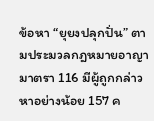ข้อหา “ยุยงปลุกปั่น” ตามประมวลกฎหมายอาญา มาตรา 116 มีผู้ถูกกล่าวหาอย่างน้อย 157 ค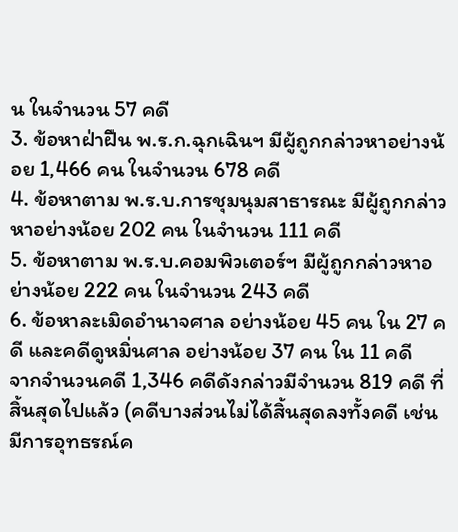น ในจำนวน 57 คดี
3. ข้อหาฝ่าฝืน พ.ร.ก.ฉุกเฉินฯ มีผู้ถูกกล่าวหาอย่างน้อย 1,466 คน ในจำนวน 678 คดี
4. ข้อหาตาม พ.ร.บ.การชุมนุมสาธารณะ มีผู้ถูกกล่าวหาอย่างน้อย 202 คน ในจำนวน 111 คดี
5. ข้อหาตาม พ.ร.บ.คอมพิวเตอร์ฯ มีผู้ถูกกล่าวหาอย่างน้อย 222 คน ในจำนวน 243 คดี
6. ข้อหาละเมิดอำนาจศาล อย่างน้อย 45 คน ใน 27 คดี และคดีดูหมิ่นศาล อย่างน้อย 37 คน ใน 11 คดี
จากจำนวนคดี 1,346 คดีดังกล่าวมีจำนวน 819 คดี ที่สิ้นสุดไปแล้ว (คดีบางส่วนไม่ได้สิ้นสุดลงทั้งคดี เช่น มีการอุทธรณ์ค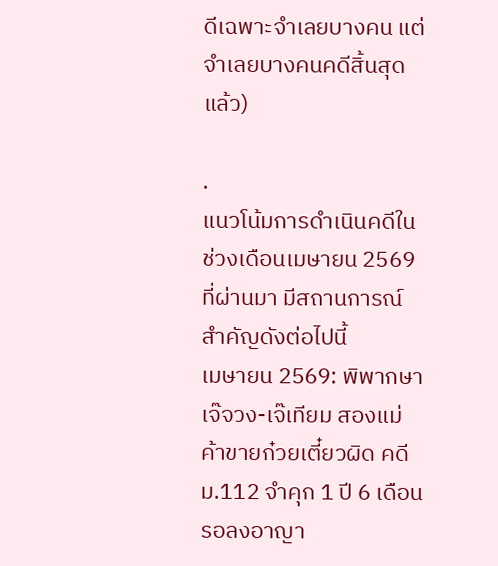ดีเฉพาะจำเลยบางคน แต่จำเลยบางคนคดีสิ้นสุดแล้ว)

.
แนวโน้มการดำเนินคดีในช่วงเดือนเมษายน 2569 ที่ผ่านมา มีสถานการณ์สำคัญดังต่อไปนี้
เมษายน 2569: พิพากษาเจ๊จวง-เจ๊เทียม สองแม่ค้าขายก๋วยเตี๋ยวผิด คดี ม.112 จำคุก 1 ปี 6 เดือน รอลงอาญา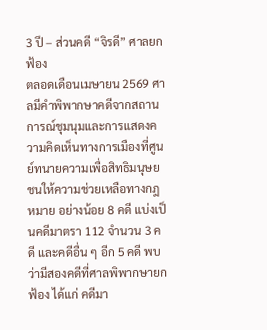3 ปี – ส่วนคดี “จิรดี” ศาลยกฟ้อง
ตลอดเดือนเมษายน 2569 ศาลมีคำพิพากษาคดีจากสถานการณ์ชุมนุมและการแสดงความคิดเห็นทางการเมืองที่ศูนย์ทนายความเพื่อสิทธิมนุษยชนให้ความช่วยเหลือทางกฎหมาย อย่างน้อย 8 คดี แบ่งเป็นคดีมาตรา 112 จำนวน 3 คดี และคดีอื่น ๆ อีก 5 คดี พบว่ามีสองคดีที่ศาลพิพากษายกฟ้อง ได้แก่ คดีมา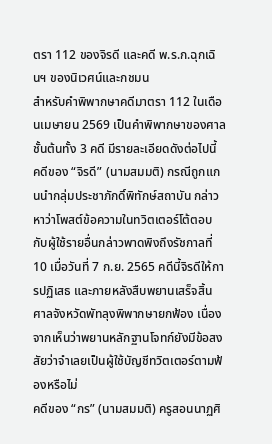ตรา 112 ของจิรดี และคดี พ.ร.ก.ฉุกเฉินฯ ของนิเวศน์และกชมน
สำหรับคำพิพากษาคดีมาตรา 112 ในเดือนเมษายน 2569 เป็นคำพิพากษาของศาลชั้นต้นทั้ง 3 คดี มีรายละเอียดดังต่อไปนี้
คดีของ “จิรดี” (นามสมมติ) กรณีถูกแกนนำกลุ่มประชาภักดิ์พิทักษ์สถาบัน กล่าวหาว่าโพสต์ข้อความในทวิตเตอร์โต้ตอบกับผู้ใช้รายอื่นกล่าวพาดพิงถึงรัชกาลที่ 10 เมื่อวันที่ 7 ก.ย. 2565 คดีนี้จิรดีให้การปฏิเสธ และภายหลังสืบพยานเสร็จสิ้น ศาลจังหวัดพัทลุงพิพากษายกฟ้อง เนื่องจากเห็นว่าพยานหลักฐานโจทก์ยังมีข้อสงสัยว่าจำเลยเป็นผู้ใช้บัญชีทวิตเตอร์ตามฟ้องหรือไม่
คดีของ “กร” (นามสมมติ) ครูสอนนาฏศิ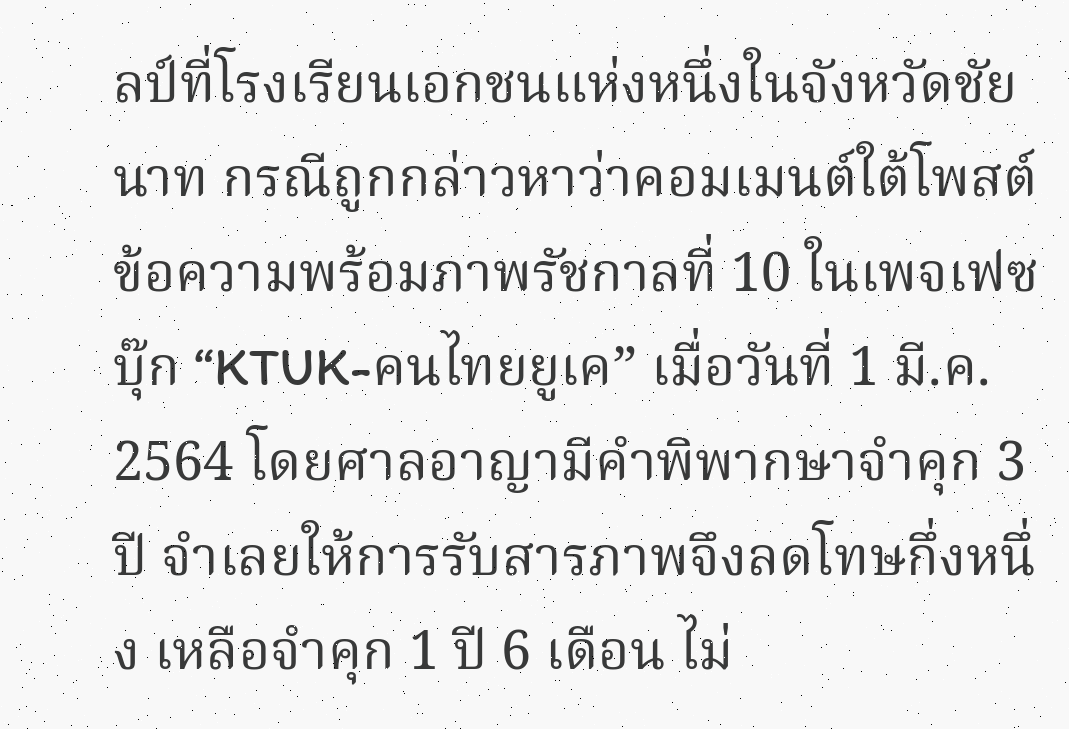ลป์ที่โรงเรียนเอกชนแห่งหนึ่งในจังหวัดชัยนาท กรณีถูกกล่าวหาว่าคอมเมนต์ใต้โพสต์ข้อความพร้อมภาพรัชกาลที่ 10 ในเพจเฟซบุ๊ก “KTUK-คนไทยยูเค” เมื่อวันที่ 1 มี.ค. 2564 โดยศาลอาญามีคำพิพากษาจำคุก 3 ปี จำเลยให้การรับสารภาพจึงลดโทษกึ่งหนึ่ง เหลือจำคุก 1 ปี 6 เดือน ไม่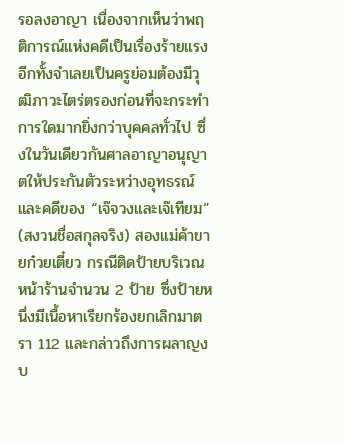รอลงอาญา เนื่องจากเห็นว่าพฤติการณ์แห่งคดีเป็นเรื่องร้ายแรง อีกทั้งจำเลยเป็นครูย่อมต้องมีวุฒิภาวะไตร่ตรองก่อนที่จะกระทำการใดมากยิ่งกว่าบุคคลทั่วไป ซึ่งในวันเดียวกันศาลอาญาอนุญาตให้ประกันตัวระหว่างอุทธรณ์
และคดีของ “เจ๊จวงและเจ๊เทียม” (สงวนชื่อสกุลจริง) สองแม่ค้าขายก๋วยเตี๋ยว กรณีติดป้ายบริเวณหน้าร้านจำนวน 2 ป้าย ซึ่งป้ายหนึ่งมีเนื้อหาเรียกร้องยกเลิกมาตรา 112 และกล่าวถึงการผลาญงบ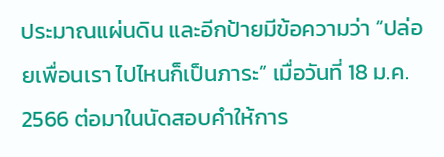ประมาณแผ่นดิน และอีกป้ายมีข้อความว่า “ปล่อยเพื่อนเรา ไปไหนก็เป็นภาระ” เมื่อวันที่ 18 ม.ค. 2566 ต่อมาในนัดสอบคำให้การ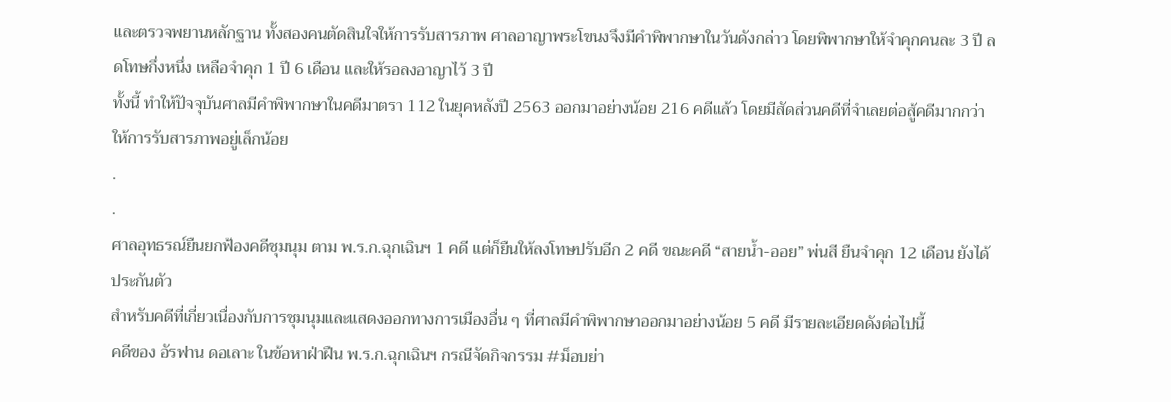และตรวจพยานหลักฐาน ทั้งสองคนตัดสินใจให้การรับสารภาพ ศาลอาญาพระโขนงจึงมีคำพิพากษาในวันดังกล่าว โดยพิพากษาให้จำคุกคนละ 3 ปี ลดโทษกึ่งหนึ่ง เหลือจำคุก 1 ปี 6 เดือน และให้รอลงอาญาไว้ 3 ปี
ทั้งนี้ ทำให้ปัจจุบันศาลมีคำพิพากษาในคดีมาตรา 112 ในยุคหลังปี 2563 ออกมาอย่างน้อย 216 คดีแล้ว โดยมีสัดส่วนคดีที่จำเลยต่อสู้คดีมากกว่าให้การรับสารภาพอยู่เล็กน้อย
.
.
ศาลอุทธรณ์ยืนยกฟ้องคดีชุมนุม ตาม พ.ร.ก.ฉุกเฉินฯ 1 คดี แต่ก็ยืนให้ลงโทษปรับอีก 2 คดี ขณะคดี “สายน้ำ-ออย” พ่นสี ยืนจำคุก 12 เดือน ยังได้ประกันตัว
สำหรับคดีที่เกี่ยวเนื่องกับการชุมนุมและแสดงออกทางการเมืองอื่น ๆ ที่ศาลมีคำพิพากษาออกมาอย่างน้อย 5 คดี มีรายละเอียดดังต่อไปนี้
คดีของ อัรฟาน ดอเลาะ ในข้อหาฝ่าฝืน พ.ร.ก.ฉุกเฉินฯ กรณีจัดกิจกรรม #ม็อบย่า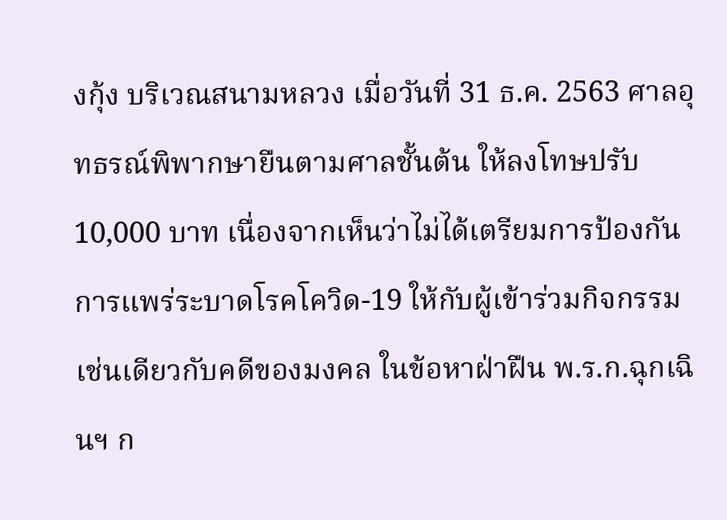งกุ้ง บริเวณสนามหลวง เมื่อวันที่ 31 ธ.ค. 2563 ศาลอุทธรณ์พิพากษายืนตามศาลชั้นต้น ให้ลงโทษปรับ 10,000 บาท เนื่องจากเห็นว่าไม่ได้เตรียมการป้องกันการแพร่ระบาดโรคโควิด-19 ให้กับผู้เข้าร่วมกิจกรรม
เช่นเดียวกับคดีของมงคล ในข้อหาฝ่าฝืน พ.ร.ก.ฉุกเฉินฯ ก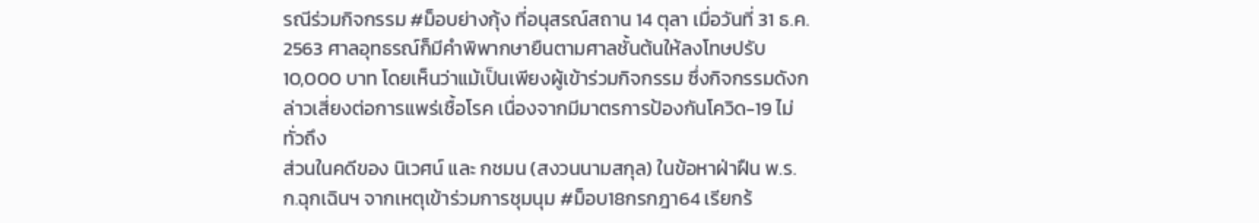รณีร่วมกิจกรรม #ม็อบย่างกุ้ง ที่อนุสรณ์สถาน 14 ตุลา เมื่อวันที่ 31 ธ.ค. 2563 ศาลอุทธรณ์ก็มีคำพิพากษายืนตามศาลชั้นต้นให้ลงโทษปรับ 10,000 บาท โดยเห็นว่าแม้เป็นเพียงผู้เข้าร่วมกิจกรรม ซึ่งกิจกรรมดังกล่าวเสี่ยงต่อการแพร่เชื้อโรค เนื่องจากมีมาตรการป้องกันโควิด-19 ไม่ทั่วถึง
ส่วนในคดีของ นิเวศน์ และ กชมน (สงวนนามสกุล) ในข้อหาฝ่าฝืน พ.ร.ก.ฉุกเฉินฯ จากเหตุเข้าร่วมการชุมนุม #ม็อบ18กรกฎา64 เรียกร้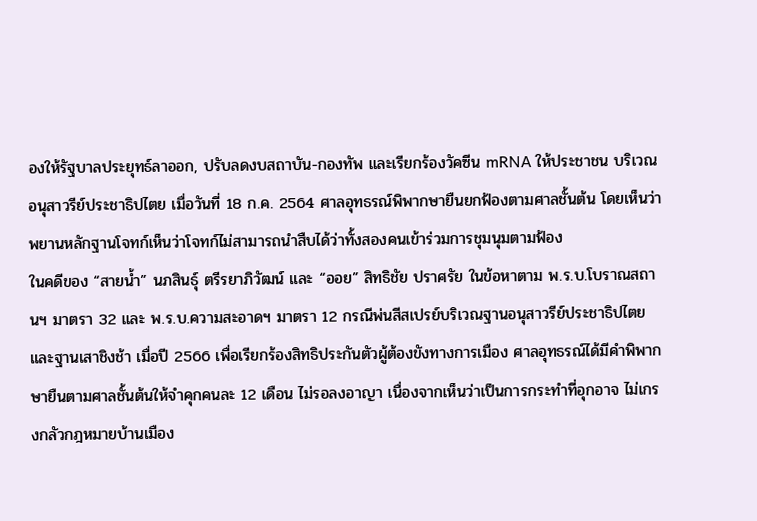องให้รัฐบาลประยุทธ์ลาออก, ปรับลดงบสถาบัน-กองทัพ และเรียกร้องวัคซีน mRNA ให้ประชาชน บริเวณอนุสาวรีย์ประชาธิปไตย เมื่อวันที่ 18 ก.ค. 2564 ศาลอุทธรณ์พิพากษายืนยกฟ้องตามศาลชั้นต้น โดยเห็นว่าพยานหลักฐานโจทก์เห็นว่าโจทก์ไม่สามารถนำสืบได้ว่าทั้งสองคนเข้าร่วมการชุมนุมตามฟ้อง
ในคดีของ “สายน้ำ” นภสินธุ์ ตรีรยาภิวัฒน์ และ “ออย” สิทธิชัย ปราศรัย ในข้อหาตาม พ.ร.บ.โบราณสถานฯ มาตรา 32 และ พ.ร.บ.ความสะอาดฯ มาตรา 12 กรณีพ่นสีสเปรย์บริเวณฐานอนุสาวรีย์ประชาธิปไตยและฐานเสาชิงช้า เมื่อปี 2566 เพื่อเรียกร้องสิทธิประกันตัวผู้ต้องขังทางการเมือง ศาลอุทธรณ์ได้มีคำพิพากษายืนตามศาลชั้นต้นให้จำคุกคนละ 12 เดือน ไม่รอลงอาญา เนื่องจากเห็นว่าเป็นการกระทำที่อุกอาจ ไม่เกรงกลัวกฎหมายบ้านเมือง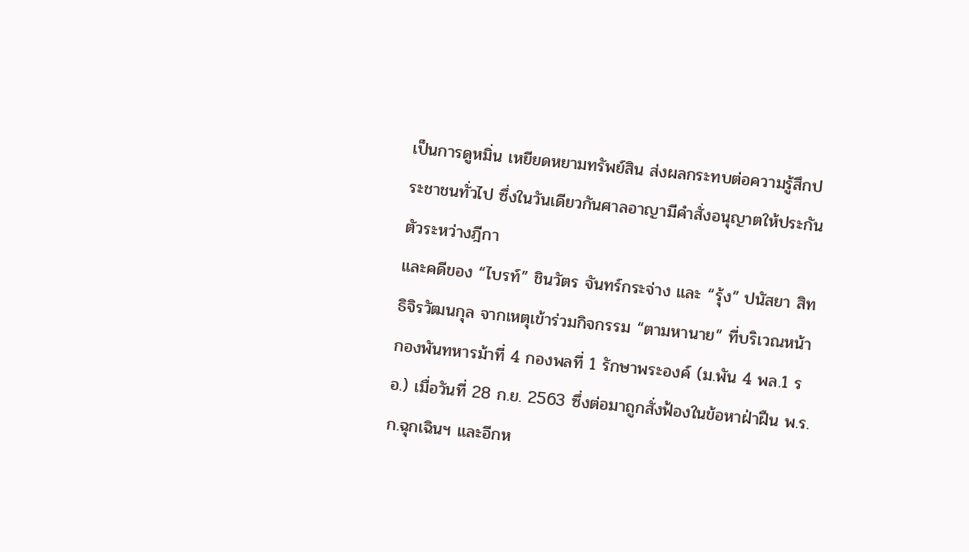เป็นการดูหมิ่น เหยียดหยามทรัพย์สิน ส่งผลกระทบต่อความรู้สึกประชาชนทั่วไป ซึ่งในวันเดียวกันศาลอาญามีคำสั่งอนุญาตให้ประกันตัวระหว่างฎีกา
และคดีของ “ไบรท์” ชินวัตร จันทร์กระจ่าง และ “รุ้ง” ปนัสยา สิทธิจิรวัฒนกุล จากเหตุเข้าร่วมกิจกรรม “ตามหานาย” ที่บริเวณหน้ากองพันทหารม้าที่ 4 กองพลที่ 1 รักษาพระองค์ (ม.พัน 4 พล.1 รอ.) เมื่อวันที่ 28 ก.ย. 2563 ซึ่งต่อมาถูกสั่งฟ้องในข้อหาฝ่าฝืน พ.ร.ก.ฉุกเฉินฯ และอีกห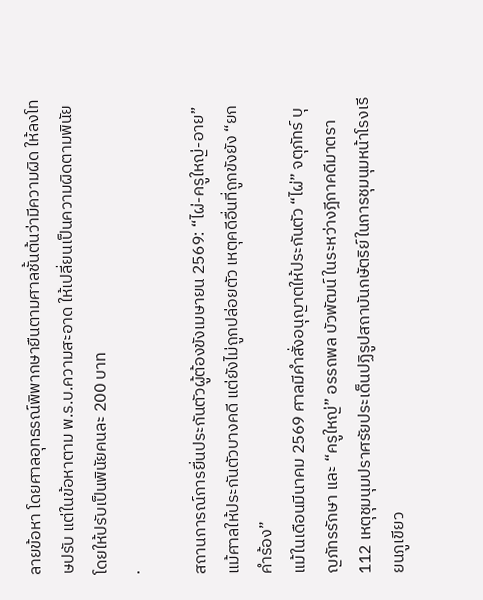ลายข้อหา โดยศาลอุทธรณ์พิพากษายืนตามศาลชั้นต้นว่ามีความผิด ให้ลงโทษปรับ แต่ในข้อหาตาม พ.ร.บ.ความสะอาด ให้เปลี่ยนเป็นความผิดตามพินัย โดยให้ปรับเป็นพินัยคนละ 200 บาท
.

สถานการณ์การยื่นประกันตัวผู้ต้องขังเมษายน 2569: “ไผ่-ครูใหญ่-อาย” แม้ศาลให้ประกันตัวบางคดี แต่ยังไม่ถูกปล่อยตัว เหตุคดีอื่นที่ถูกขังยัง “ยกคำร้อง”
แม้ในเดือนมีนาคม 2569 ศาลมีคำสั่งอนุญาตให้ประกันตัว “ไผ่” จตุภัทร์ บุญภัทรรักษา และ “ครูใหญ่” อรรถพล บัวพัฒน์ ในระหว่างฎีกาคดีมาตรา 112 เหตุชุมนุมปราศรัยประเด็นปฏิรูปสถาบันกษัตริย์ในการชุมนุมหน้าโรงเรียนภูเขียว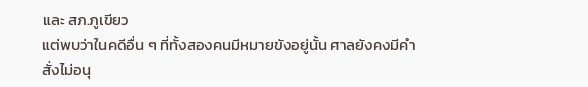และ สภ.ภูเขียว
แต่พบว่าในคดีอื่น ๆ ที่ทั้งสองคนมีหมายขังอยู่นั้น ศาลยังคงมีคำสั่งไม่อนุ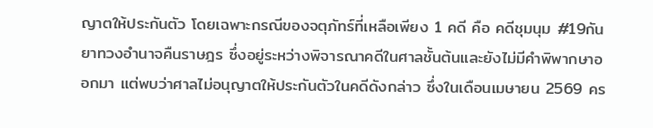ญาตให้ประกันตัว โดยเฉพาะกรณีของจตุภัทร์ที่เหลือเพียง 1 คดี คือ คดีชุมนุม #19กันยาทวงอำนาจคืนราษฎร ซึ่งอยู่ระหว่างพิจารณาคดีในศาลชั้นต้นและยังไม่มีคำพิพากษาออกมา แต่พบว่าศาลไม่อนุญาตให้ประกันตัวในคดีดังกล่าว ซึ่งในเดือนเมษายน 2569 คร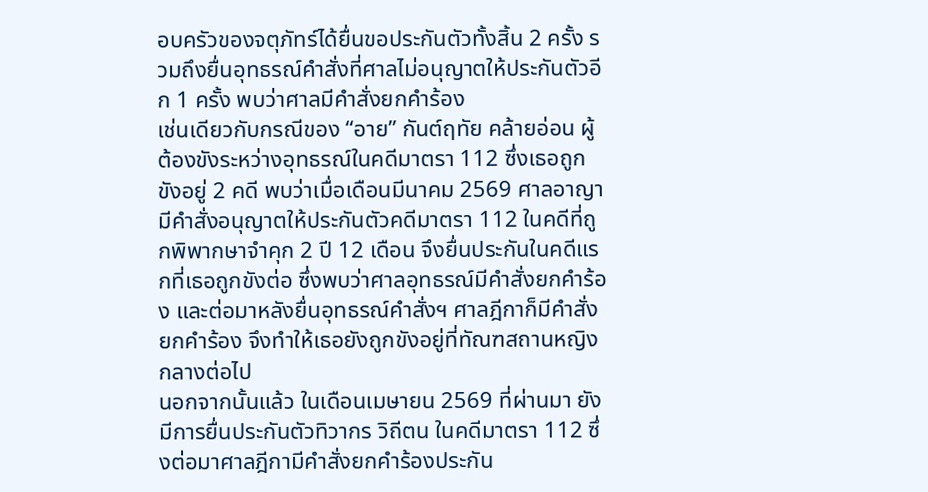อบครัวของจตุภัทร์ได้ยื่นขอประกันตัวทั้งสิ้น 2 ครั้ง รวมถึงยื่นอุทธรณ์คำสั่งที่ศาลไม่อนุญาตให้ประกันตัวอีก 1 ครั้ง พบว่าศาลมีคำสั่งยกคำร้อง
เช่นเดียวกับกรณีของ “อาย” กันต์ฤทัย คล้ายอ่อน ผู้ต้องขังระหว่างอุทธรณ์ในคดีมาตรา 112 ซึ่งเธอถูกขังอยู่ 2 คดี พบว่าเมื่อเดือนมีนาคม 2569 ศาลอาญามีคำสั่งอนุญาตให้ประกันตัวคดีมาตรา 112 ในคดีที่ถูกพิพากษาจำคุก 2 ปี 12 เดือน จึงยื่นประกันในคดีแรกที่เธอถูกขังต่อ ซึ่งพบว่าศาลอุทธรณ์มีคำสั่งยกคำร้อง และต่อมาหลังยื่นอุทธรณ์คำสั่งฯ ศาลฎีกาก็มีคำสั่งยกคำร้อง จึงทำให้เธอยังถูกขังอยู่ที่ทัณฑสถานหญิงกลางต่อไป
นอกจากนั้นแล้ว ในเดือนเมษายน 2569 ที่ผ่านมา ยังมีการยื่นประกันตัวทิวากร วิถีตน ในคดีมาตรา 112 ซึ่งต่อมาศาลฎีกามีคำสั่งยกคำร้องประกัน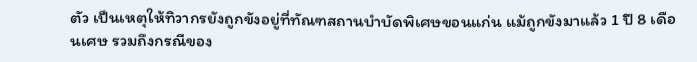ตัว เป็นเหตุให้ทิวากรยังถูกขังอยู่ที่ทัณฑสถานบำบัดพิเศษขอนแก่น แม้ถูกขังมาแล้ว 1 ปี 8 เดือนเศษ รวมถึงกรณีของ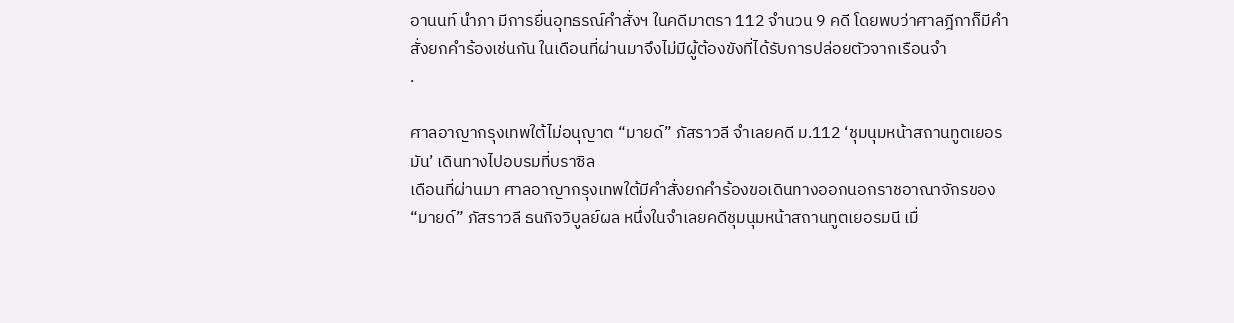อานนท์ นำภา มีการยื่นอุทธรณ์คำสั่งฯ ในคดีมาตรา 112 จำนวน 9 คดี โดยพบว่าศาลฎีกาก็มีคำสั่งยกคำร้องเช่นกัน ในเดือนที่ผ่านมาจึงไม่มีผู้ต้องขังที่ได้รับการปล่อยตัวจากเรือนจำ
.

ศาลอาญากรุงเทพใต้ไม่อนุญาต “มายด์” ภัสราวลี จำเลยคดี ม.112 ‘ชุมนุมหน้าสถานทูตเยอรมัน’ เดินทางไปอบรมที่บราซิล
เดือนที่ผ่านมา ศาลอาญากรุงเทพใต้มีคำสั่งยกคำร้องขอเดินทางออกนอกราชอาณาจักรของ “มายด์” ภัสราวลี ธนกิจวิบูลย์ผล หนึ่งในจำเลยคดีชุมนุมหน้าสถานทูตเยอรมนี เมื่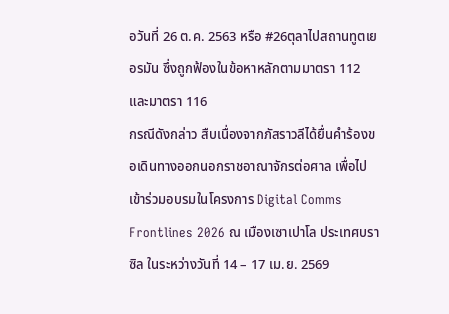อวันที่ 26 ต.ค. 2563 หรือ #26ตุลาไปสถานทูตเยอรมัน ซึ่งถูกฟ้องในข้อหาหลักตามมาตรา 112 และมาตรา 116
กรณีดังกล่าว สืบเนื่องจากภัสราวลีได้ยื่นคำร้องขอเดินทางออกนอกราชอาณาจักรต่อศาล เพื่อไปเข้าร่วมอบรมในโครงการ Digital Comms Frontlines 2026 ณ เมืองเซาเปาโล ประเทศบราซิล ในระหว่างวันที่ 14 – 17 เม.ย. 2569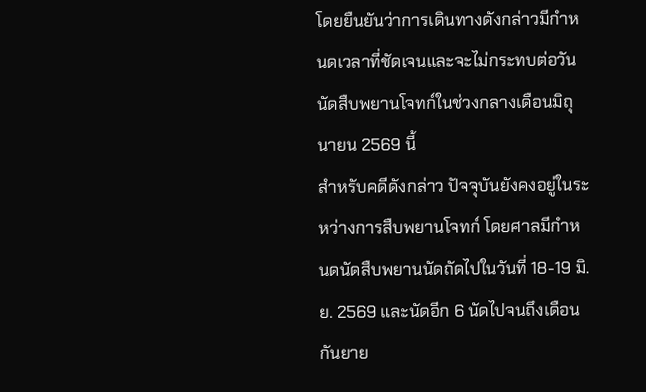โดยยืนยันว่าการเดินทางดังกล่าวมีกำหนดเวลาที่ชัดเจนและจะไม่กระทบต่อวันนัดสืบพยานโจทก์ในช่วงกลางเดือนมิถุนายน 2569 นี้
สำหรับคดีดังกล่าว ปัจจุบันยังคงอยู่ในระหว่างการสืบพยานโจทก์ โดยศาลมีกำหนดนัดสืบพยานนัดถัดไปในวันที่ 18-19 มิ.ย. 2569 และนัดอีก 6 นัดไปจนถึงเดือนกันยาย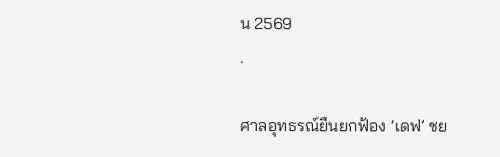น 2569
.

ศาลอุทธรณ์ยืนยกฟ้อง ‘เดฟ’ ชย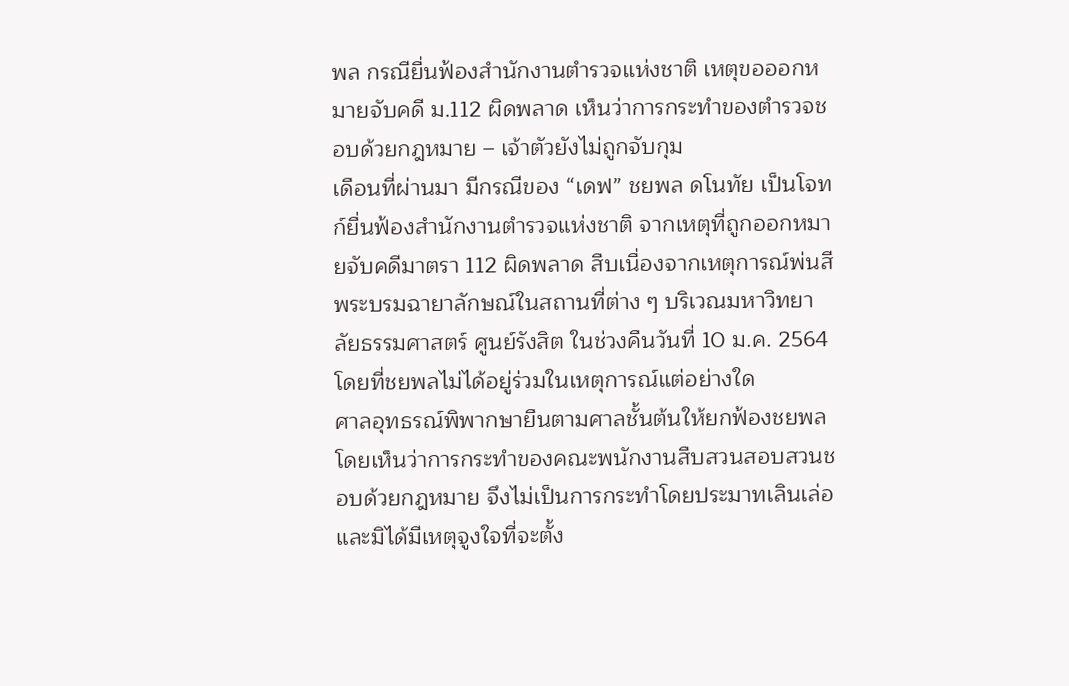พล กรณียื่นฟ้องสำนักงานตำรวจแห่งชาติ เหตุขอออกหมายจับคดี ม.112 ผิดพลาด เห็นว่าการกระทำของตำรวจชอบด้วยกฎหมาย – เจ้าตัวยังไม่ถูกจับกุม
เดือนที่ผ่านมา มีกรณีของ “เดฟ” ชยพล ดโนทัย เป็นโจทก์ยื่นฟ้องสำนักงานตำรวจแห่งชาติ จากเหตุที่ถูกออกหมายจับคดีมาตรา 112 ผิดพลาด สืบเนื่องจากเหตุการณ์พ่นสีพระบรมฉายาลักษณ์ในสถานที่ต่าง ๆ บริเวณมหาวิทยาลัยธรรมศาสตร์ ศูนย์รังสิต ในช่วงคืนวันที่ 10 ม.ค. 2564 โดยที่ชยพลไม่ได้อยู่ร่วมในเหตุการณ์แต่อย่างใด
ศาลอุทธรณ์พิพากษายืนตามศาลชั้นต้นให้ยกฟ้องชยพล โดยเห็นว่าการกระทำของคณะพนักงานสืบสวนสอบสวนชอบด้วยกฎหมาย จึงไม่เป็นการกระทำโดยประมาทเลินเล่อและมิได้มีเหตุจูงใจที่จะตั้ง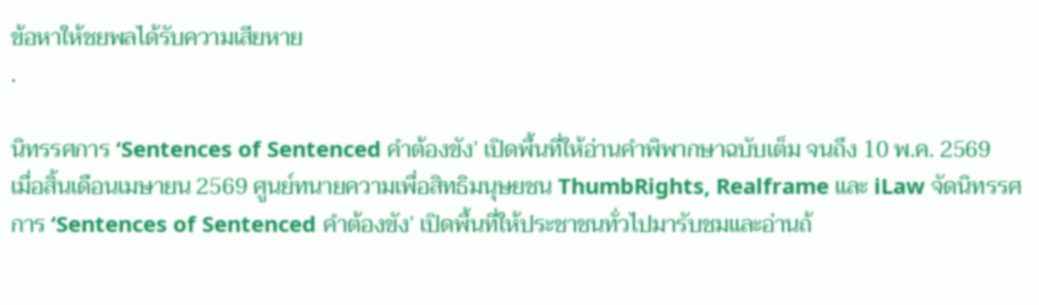ข้อหาให้ชยพลได้รับความเสียหาย
.

นิทรรศการ ‘Sentences of Sentenced คำต้องขัง’ เปิดพื้นที่ให้อ่านคำพิพากษาฉบับเต็ม จนถึง 10 พ.ค. 2569
เมื่อสิ้นเดือนเมษายน 2569 ศูนย์ทนายความเพื่อสิทธิมนุษยชน ThumbRights, Realframe และ iLaw จัดนิทรรศการ ‘Sentences of Sentenced คำต้องขัง’ เปิดพื้นที่ให้ประชาชนทั่วไปมารับชมและอ่านถ้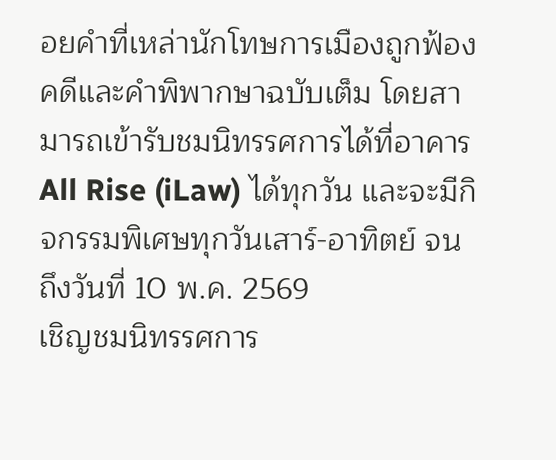อยคำที่เหล่านักโทษการเมืองถูกฟ้องคดีและคำพิพากษาฉบับเต็ม โดยสามารถเข้ารับชมนิทรรศการได้ที่อาคาร All Rise (iLaw) ได้ทุกวัน และจะมีกิจกรรมพิเศษทุกวันเสาร์-อาทิตย์ จนถึงวันที่ 10 พ.ค. 2569
เชิญชมนิทรรศการ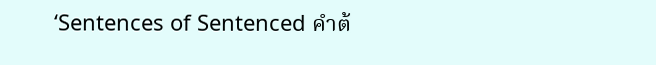‘Sentences of Sentenced คำต้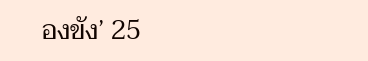องขัง’ 25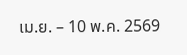เม.ย. – 10 พ.ค. 2569